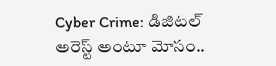Cyber Crime: డిజిటల్ అరెస్ట్‌ అంటూ మోసం..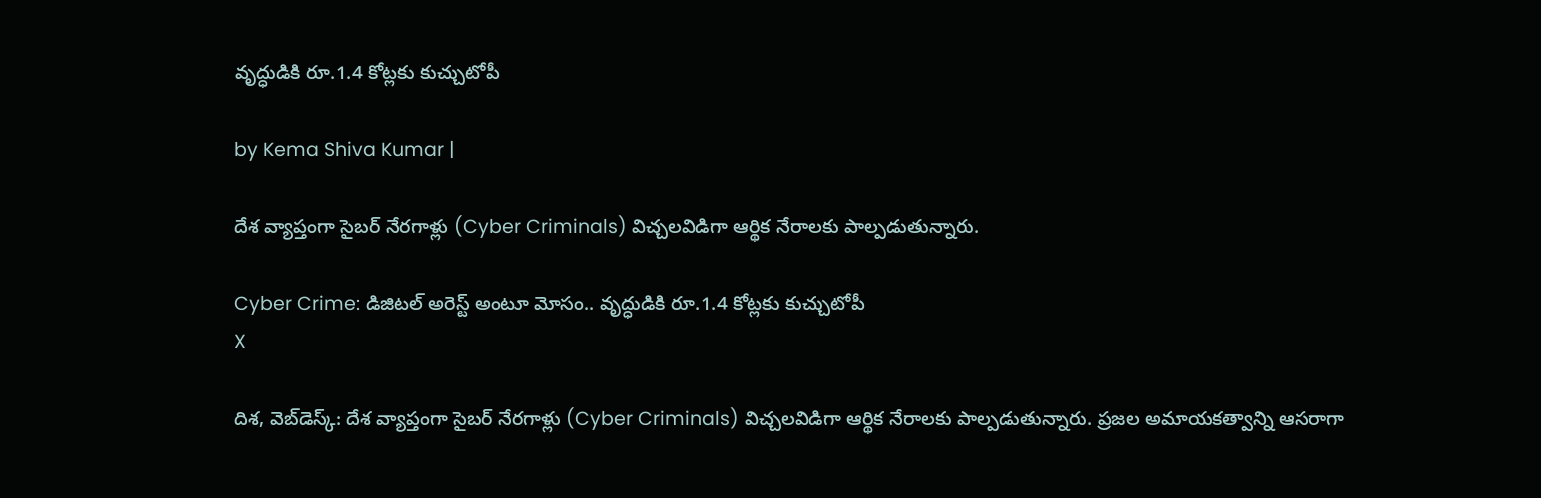వృద్ధుడికి రూ.1.4 కోట్లకు కుచ్చుటోపీ

by Kema Shiva Kumar |

దేశ వ్యాప్తంగా సైబర్ నేరగాళ్లు (Cyber Criminals) విచ్చలవిడిగా ఆర్థిక నేరాలకు పాల్పడుతున్నారు.

Cyber Crime: డిజిటల్ అరెస్ట్‌ అంటూ మోసం.. వృద్ధుడికి రూ.1.4 కోట్లకు కుచ్చుటోపీ
X

దిశ, వెబ్‌డెస్క్: దేశ వ్యాప్తంగా సైబర్ నేరగాళ్లు (Cyber Criminals) విచ్చలవిడిగా ఆర్థిక నేరాలకు పాల్పడుతున్నారు. ప్రజల అమాయకత్వాన్ని ఆసరాగా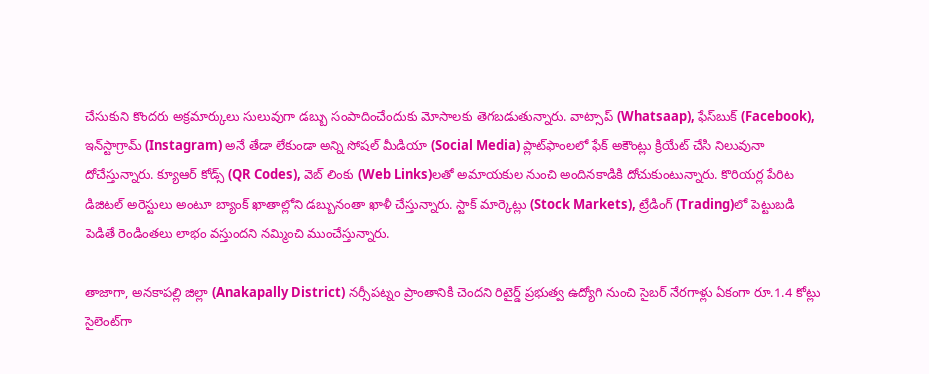చేసుకుని కొందరు అక్రమార్కులు సులువుగా డబ్బు సంపాదించేందుకు మోసాలకు తెగబడుతున్నారు. వాట్సాప్ (Whatsaap), ఫేస్‌బుక్ (Facebook), ఇన్‌స్టాగ్రామ్ (Instagram) అనే తేడా లేకుండా అన్ని సోషల్ మీడియా (Social Media) ప్లాట్‌ఫాం‌లలో ఫేక్ అకౌంట్లు క్రియేట్ చేసి నిలువునా దోచేస్తున్నారు. క్యూఆర్ కోడ్స్ (QR Codes), వెబ్ లింకు (Web Links)లతో అమాయకుల నుంచి అందినకాడికి దోచుకుంటున్నారు. కొరియర్ల పేరిట డిజిటల్ అరెస్టులు అంటూ బ్యాంక్ ఖాతాల్లోని డబ్బునంతా ఖాళీ చేస్తున్నారు. స్టాక్ మార్కెట్లు (Stock Markets), ట్రేడింగ్‌ (Trading)లో పెట్టుబడి పెడితే రెండింతలు లాభం వస్తుందని నమ్మించి ముంచేస్తున్నారు.

తాజాగా, అనకాపల్లి జిల్లా (Anakapally District) నర్సీపట్నం ప్రాంతానికి చెందని రిటైర్డ్ ప్రభుత్వ ఉద్యోగి నుంచి సైబర్ నేరగాళ్లు ఏకంగా రూ.1.4 కోట్లు సైలెంట్‌గా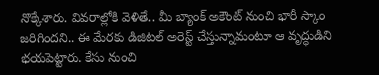నొక్కేశారు. వివరాల్లోకి వెళితే.. మీ బ్యాంక్ అకౌంట్ నుంచి భారీ స్కాం జరిగిందని.. ఈ మేరకు డిజిటల్ అరెస్ట్ చేస్తున్నామంటూ ఆ వృద్ధుడిని భయపెట్టారు. కేసు నుంచి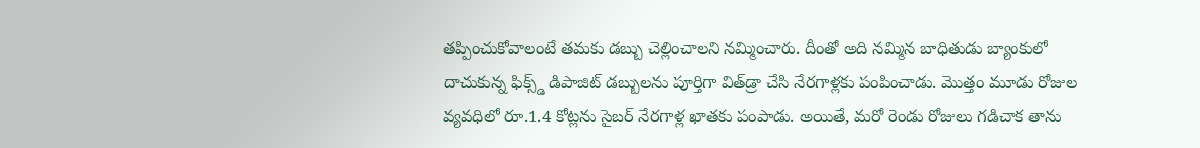తప్పించుకోవాలంటే తమకు డబ్బు చెల్లించాలని నమ్మించారు. దీంతో అది నమ్మిన బాధితుడు బ్యాంకులో దాచుకున్న ఫిక్స్డ్ డిపాజిట్ డబ్బులను పూర్తిగా విత్‌డ్రా చేసి నేరగాళ్లకు పంపించాడు. మొత్తం మూడు రోజుల వ్యవధిలో రూ.1.4 కోట్లను సైబర్ నేరగాళ్ల ఖాతకు పంపాడు. అయితే, మరో రెండు రోజులు గడిచాక తాను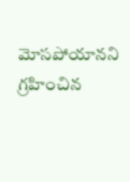మోసపోయానని గ్రహించిన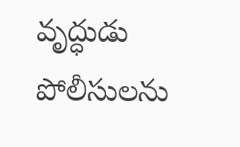వృద్ధుడు పోలీసులను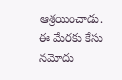ఆశ్రయించాడు. ఈ మేరకు కేసు నమోదు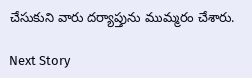చేసుకుని వారు దర్యాప్తును ముమ్మరం చేశారు.

Next Story